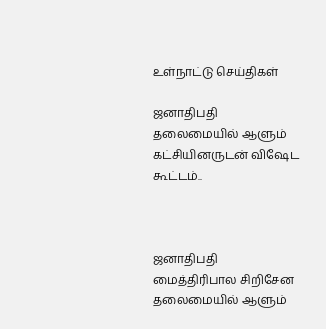உள்நாட்டு செய்திகள்

ஜனாதிபதி தலைமையில் ஆளும் கட்சியினருடன் விஷேட கூட்டம்..



ஜனாதிபதி மைத்திரிபால சிறிசேன தலைமையில் ஆளும்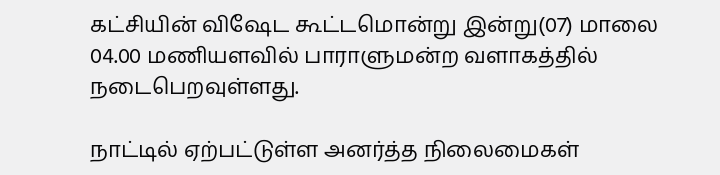கட்சியின் விஷேட கூட்டமொன்று இன்று(07) மாலை 04.00 மணியளவில் பாராளுமன்ற வளாகத்தில் நடைபெறவுள்ளது.

நாட்டில் ஏற்பட்டுள்ள அனர்த்த நிலைமைகள்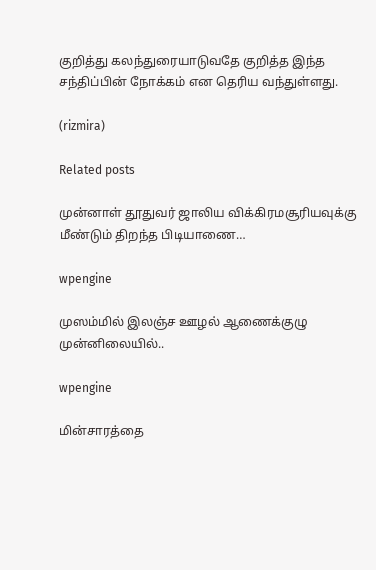குறித்து கலந்துரையாடுவதே குறித்த இந்த சந்திப்பின் நோக்கம் என தெரிய வந்துள்ளது.

(rizmira)

Related posts

முன்னாள் தூதுவர் ஜாலிய விக்கிரமசூரியவுக்கு மீண்டும் திறந்த பிடியாணை…

wpengine

முஸம்மில் இலஞ்ச ஊழல் ஆணைக்குழு முன்னிலையில்..

wpengine

மின்சாரத்தை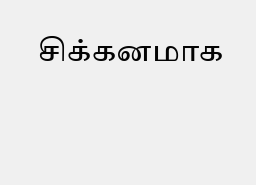சிக்கனமாக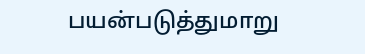பயன்படுத்துமாறு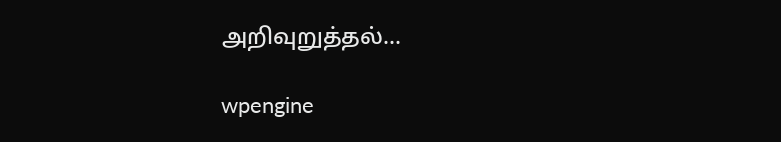அறிவுறுத்தல்…

wpengine